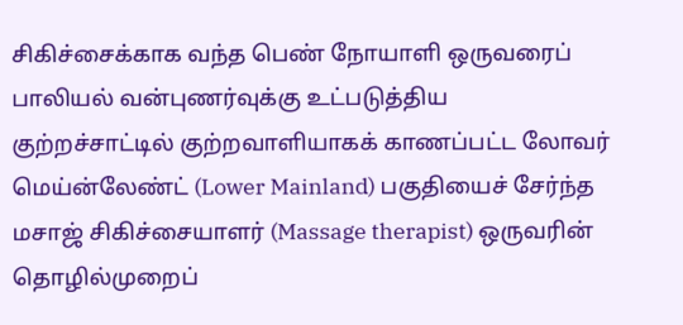சிகிச்சைக்காக வந்த பெண் நோயாளி ஒருவரைப் பாலியல் வன்புணர்வுக்கு உட்படுத்திய குற்றச்சாட்டில் குற்றவாளியாகக் காணப்பட்ட லோவர் மெய்ன்லேண்ட் (Lower Mainland) பகுதியைச் சேர்ந்த மசாஜ் சிகிச்சையாளர் (Massage therapist) ஒருவரின் தொழில்முறைப்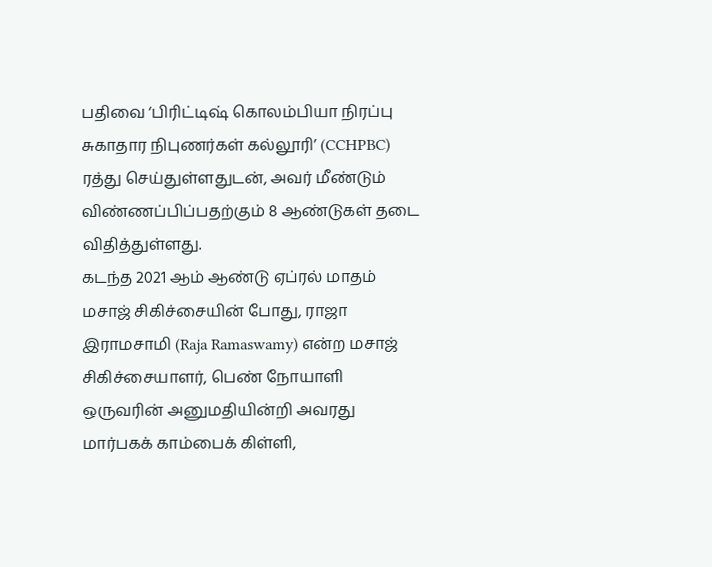பதிவை ‘பிரிட்டிஷ் கொலம்பியா நிரப்பு சுகாதார நிபுணர்கள் கல்லூரி’ (CCHPBC) ரத்து செய்துள்ளதுடன், அவர் மீண்டும் விண்ணப்பிப்பதற்கும் 8 ஆண்டுகள் தடை விதித்துள்ளது.
கடந்த 2021 ஆம் ஆண்டு ஏப்ரல் மாதம் மசாஜ் சிகிச்சையின் போது, ராஜா இராமசாமி (Raja Ramaswamy) என்ற மசாஜ் சிகிச்சையாளர், பெண் நோயாளி ஒருவரின் அனுமதியின்றி அவரது மார்பகக் காம்பைக் கிள்ளி,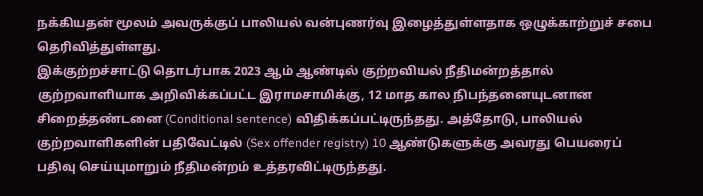நக்கியதன் மூலம் அவருக்குப் பாலியல் வன்புணர்வு இழைத்துள்ளதாக ஒழுக்காற்றுச் சபை தெரிவித்துள்ளது.
இக்குற்றச்சாட்டு தொடர்பாக 2023 ஆம் ஆண்டில் குற்றவியல் நீதிமன்றத்தால் குற்றவாளியாக அறிவிக்கப்பட்ட இராமசாமிக்கு, 12 மாத கால நிபந்தனையுடனான சிறைத்தண்டனை (Conditional sentence) விதிக்கப்பட்டிருந்தது. அத்தோடு, பாலியல் குற்றவாளிகளின் பதிவேட்டில் (Sex offender registry) 10 ஆண்டுகளுக்கு அவரது பெயரைப் பதிவு செய்யுமாறும் நீதிமன்றம் உத்தரவிட்டிருந்தது.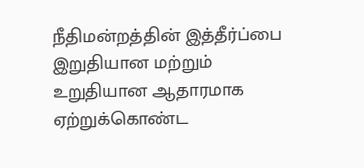நீதிமன்றத்தின் இத்தீர்ப்பை இறுதியான மற்றும் உறுதியான ஆதாரமாக ஏற்றுக்கொண்ட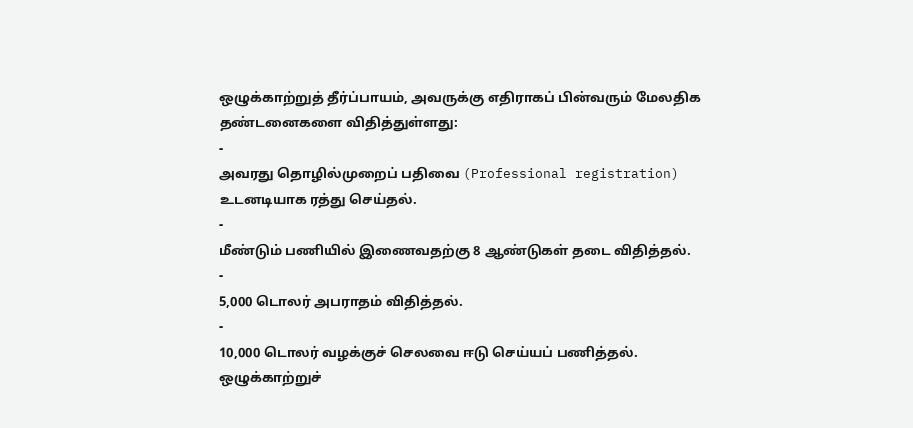ஒழுக்காற்றுத் தீர்ப்பாயம், அவருக்கு எதிராகப் பின்வரும் மேலதிக தண்டனைகளை விதித்துள்ளது:
-
அவரது தொழில்முறைப் பதிவை (Professional registration) உடனடியாக ரத்து செய்தல்.
-
மீண்டும் பணியில் இணைவதற்கு 8 ஆண்டுகள் தடை விதித்தல்.
-
5,000 டொலர் அபராதம் விதித்தல்.
-
10,000 டொலர் வழக்குச் செலவை ஈடு செய்யப் பணித்தல்.
ஒழுக்காற்றுச்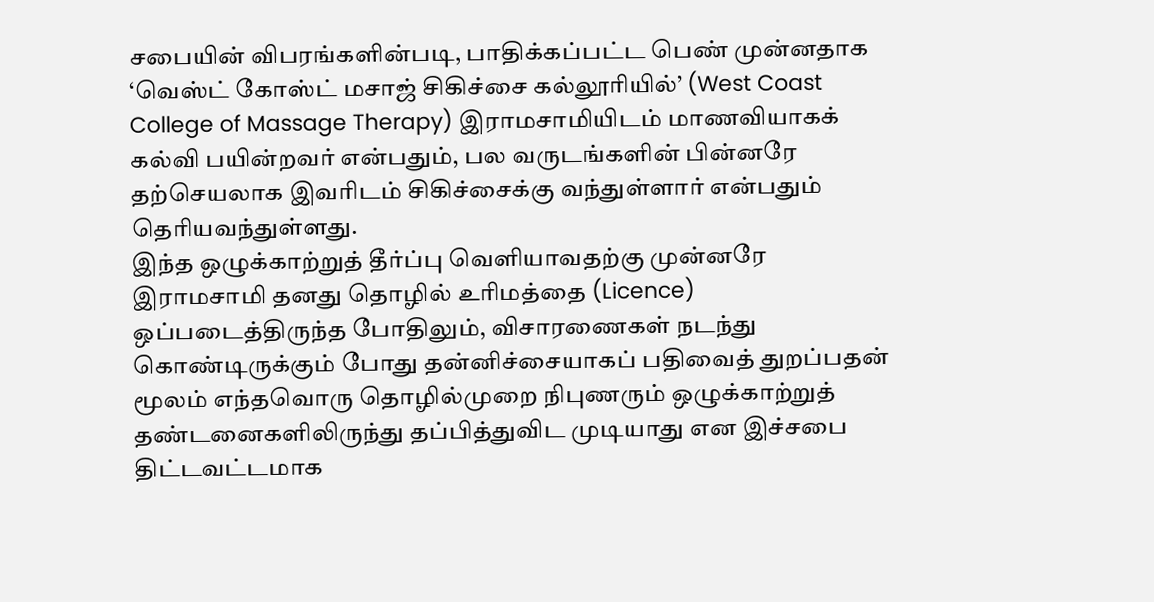சபையின் விபரங்களின்படி, பாதிக்கப்பட்ட பெண் முன்னதாக ‘வெஸ்ட் கோஸ்ட் மசாஜ் சிகிச்சை கல்லூரியில்’ (West Coast College of Massage Therapy) இராமசாமியிடம் மாணவியாகக் கல்வி பயின்றவர் என்பதும், பல வருடங்களின் பின்னரே தற்செயலாக இவரிடம் சிகிச்சைக்கு வந்துள்ளார் என்பதும் தெரியவந்துள்ளது.
இந்த ஒழுக்காற்றுத் தீர்ப்பு வெளியாவதற்கு முன்னரே இராமசாமி தனது தொழில் உரிமத்தை (Licence) ஒப்படைத்திருந்த போதிலும், விசாரணைகள் நடந்து கொண்டிருக்கும் போது தன்னிச்சையாகப் பதிவைத் துறப்பதன் மூலம் எந்தவொரு தொழில்முறை நிபுணரும் ஒழுக்காற்றுத் தண்டனைகளிலிருந்து தப்பித்துவிட முடியாது என இச்சபை திட்டவட்டமாக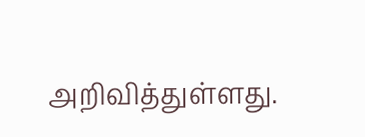அறிவித்துள்ளது.